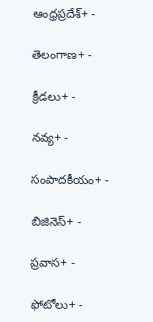ఆంధ్రప్రదేశ్+ -

తెలంగాణ+ -

క్రీడలు+ -

నవ్య+ -

సంపాదకీయం+ -

బిజినెస్+ -

ప్రవాస+ -

ఫోటోలు+ -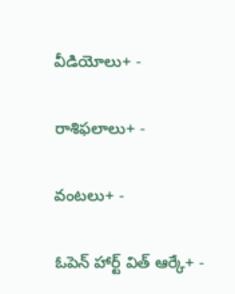వీడియోలు+ -

రాశిఫలాలు+ -

వంటలు+ -

ఓపెన్ హార్ట్ విత్ ఆర్కే+ -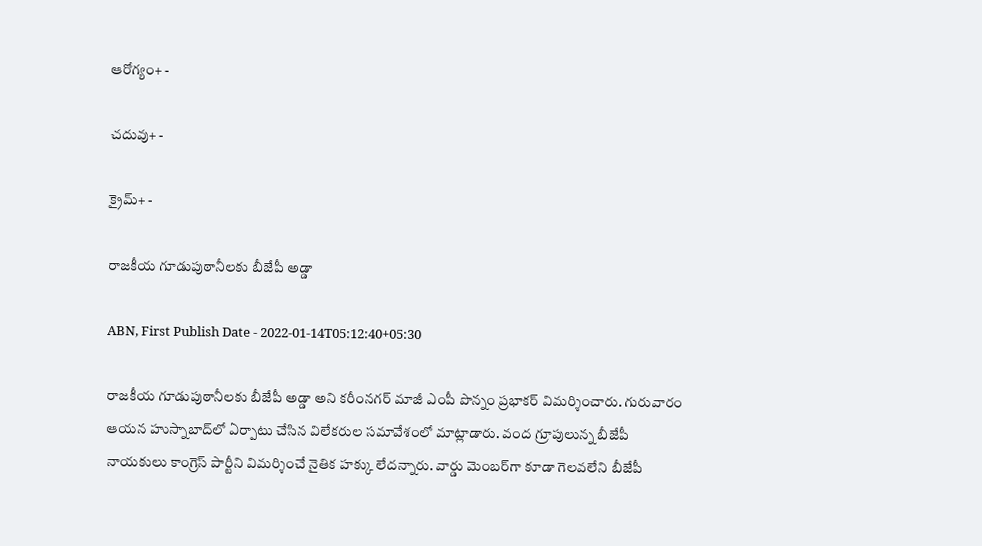ఆరోగ్యం+ -

చదువు+ -

క్రైమ్+ -

రాజకీయ గూడుపుఠానీలకు బీజేపీ అడ్డా

ABN, First Publish Date - 2022-01-14T05:12:40+05:30

రాజకీయ గూడుపుఠానీలకు బీజేపీ అడ్డా అని కరీంనగర్‌ మాజీ ఎంపీ పొన్నం ప్రభాకర్‌ విమర్శించారు. గురువారం ఆయన హుస్నాబాద్‌లో ఏర్పాటు చేసిన విలేకరుల సమావేశంలో మాట్లాడారు. వంద గ్రూపులున్న బీజేపీ నాయకులు కాంగ్రెస్‌ పార్టీని విమర్శించే నైతిక హక్కు లేదన్నారు. వార్డు మెంబర్‌గా కూడా గెలవలేని బీజేపీ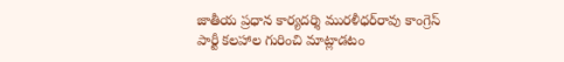జాతీయ ప్రధాన కార్యదర్శి మురళీధర్‌రావు కాంగ్రెస్‌ పార్టీ కలహాల గురించి మాట్లాడటం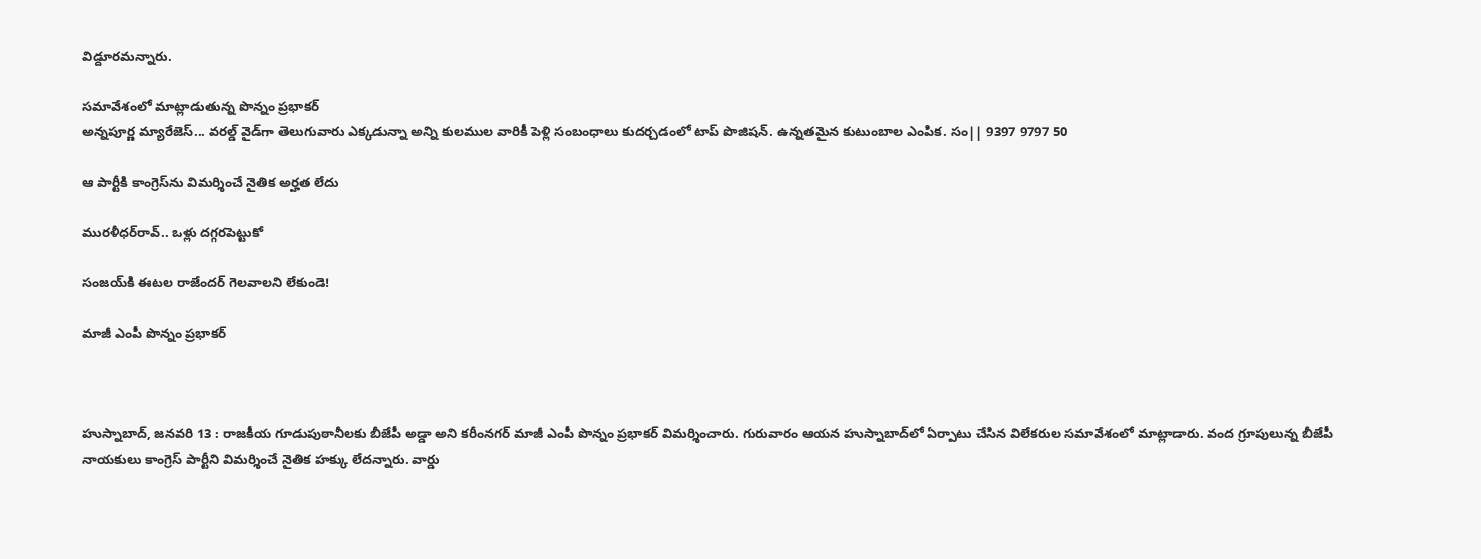విడ్దూరమన్నారు.

సమావేశంలో మాట్లాడుతున్న పొన్నం ప్రభాకర్‌
అన్నపూర్ణ మ్యారేజెస్... వరల్డ్ వైడ్‌గా తెలుగువారు ఎక్కడున్నా అన్ని కులముల వారికీ పెళ్లి సంబంధాలు కుదర్చడంలో టాప్ పొజిషన్. ఉన్నతమైన కుటుంబాల ఎంపిక. సం|| 9397 9797 50

ఆ పార్టీకి కాంగ్రెస్‌ను విమర్శించే నైతిక అర్హత లేదు

మురళీధర్‌రావ్‌.. ఒళ్లు దగ్గరపెట్టుకో

సంజయ్‌కి ఈటల రాజేందర్‌ గెలవాలని లేకుండె!

మాజీ ఎంపీ పొన్నం ప్రభాకర్‌



హుస్నాబాద్‌, జనవరి 13 : రాజకీయ గూడుపుఠానీలకు బీజేపీ అడ్డా అని కరీంనగర్‌ మాజీ ఎంపీ పొన్నం ప్రభాకర్‌ విమర్శించారు. గురువారం ఆయన హుస్నాబాద్‌లో ఏర్పాటు చేసిన విలేకరుల సమావేశంలో మాట్లాడారు. వంద గ్రూపులున్న బీజేపీ నాయకులు కాంగ్రెస్‌ పార్టీని విమర్శించే నైతిక హక్కు లేదన్నారు. వార్డు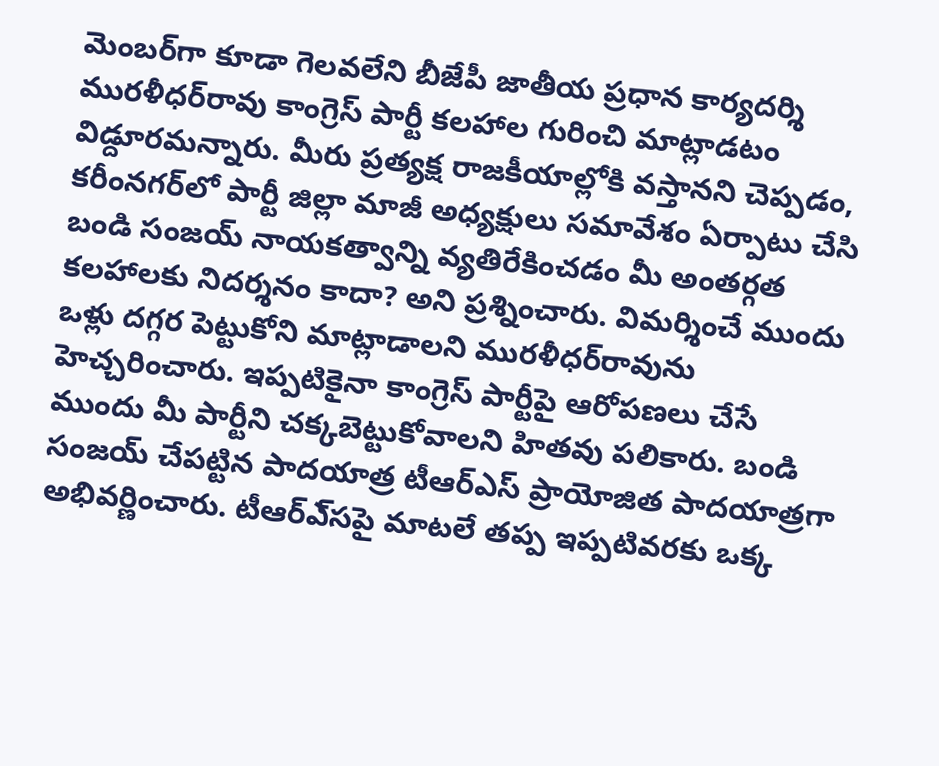మెంబర్‌గా కూడా గెలవలేని బీజేపీ జాతీయ ప్రధాన కార్యదర్శి మురళీధర్‌రావు కాంగ్రెస్‌ పార్టీ కలహాల గురించి మాట్లాడటం విడ్దూరమన్నారు. మీరు ప్రత్యక్ష రాజకీయాల్లోకి వస్తానని చెప్పడం, కరీంనగర్‌లో పార్టీ జిల్లా మాజీ అధ్యక్షులు సమావేశం ఏర్పాటు చేసి బండి సంజయ్‌ నాయకత్వాన్ని వ్యతిరేకించడం మీ అంతర్గత కలహాలకు నిదర్శనం కాదా? అని ప్రశ్నించారు. విమర్శించే ముందు ఒళ్లు దగ్గర పెట్టుకోని మాట్లాడాలని మురళీధర్‌రావును హెచ్చరించారు. ఇప్పటికైనా కాంగ్రెస్‌ పార్టీపై ఆరోపణలు చేసే ముందు మీ పార్టీని చక్కబెట్టుకోవాలని హితవు పలికారు. బండి సంజయ్‌ చేపట్టిన పాదయాత్ర టీఆర్‌ఎస్‌ ప్రాయోజిత పాదయాత్రగా అభివర్ణించారు. టీఆర్‌ఎ్‌సపై మాటలే తప్ప ఇప్పటివరకు ఒక్క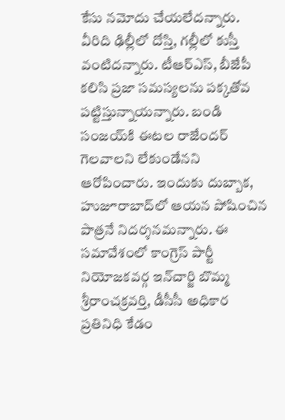కేసు నమోదు చేయలేదన్నారు. వీరిది ఢిల్లీలో దోస్తి, గల్లీలో కుస్తీ వంటిదన్నారు. టీఆర్‌ఎస్‌, బీజేపీ కలిసి ప్రజా సమస్యలను పక్కతోవ పట్టిస్తున్నాయన్నారు. బండి సంజయ్‌కి ఈటల రాజేందర్‌ గెలవాలని లేకుండేనని ఆరోపించారు. ఇందుకు దుబ్బాక, హుజూరాబాద్‌లో ఆయన పోషించిన పాత్రనే నిదర్శనమన్నారు. ఈ సమావేశంలో కాంగ్రెస్‌ పార్టీ నియోజకవర్గ ఇన్‌చార్జి బొమ్మ శ్రీరాంచక్రవర్తి, డీసీసీ అధికార ప్రతినిధి కేడం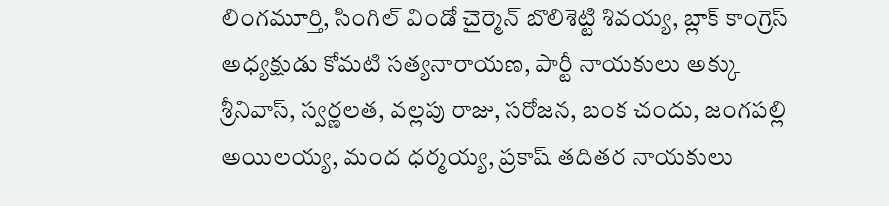లింగమూర్తి, సింగిల్‌ విండో చైర్మెన్‌ బొలిశెట్టి శివయ్య, బ్లాక్‌ కాంగ్రెస్‌ అధ్యక్షుడు కోమటి సత్యనారాయణ, పార్టీ నాయకులు అక్కు శ్రీనివాస్‌, స్వర్ణలత, వల్లపు రాజు, సరోజన, బంక చందు, జంగపల్లి అయిలయ్య, మంద ధర్మయ్య, ప్రకాష్‌ తదితర నాయకులు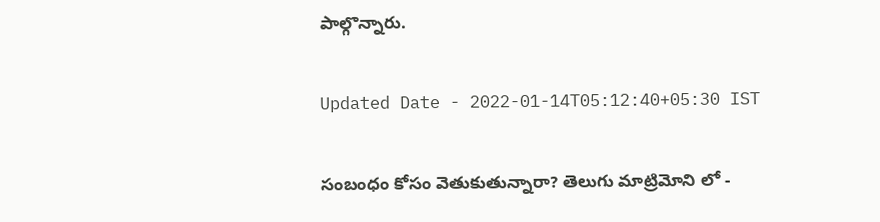పాల్గొన్నారు.

Updated Date - 2022-01-14T05:12:40+05:30 IST

సంబంధం కోసం వెతుకుతున్నారా? తెలుగు మాట్రిమోని లో -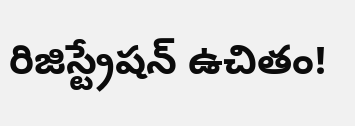రిజిస్ట్రేషన్ ఉచితం!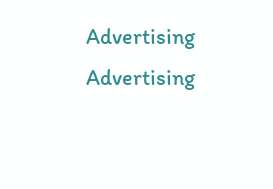Advertising
Advertising